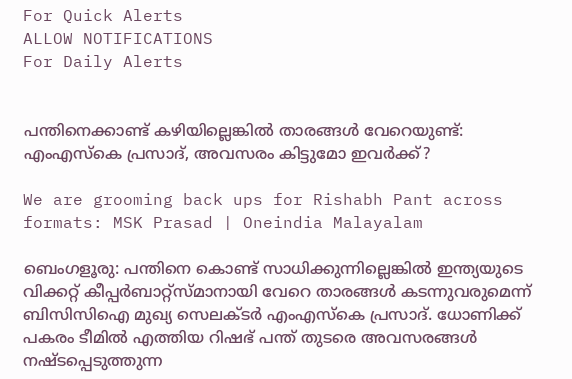For Quick Alerts
ALLOW NOTIFICATIONS
For Daily Alerts


പന്തിനെക്കാണ്ട് കഴിയില്ലെങ്കില്‍ താരങ്ങള്‍ വേറെയുണ്ട്: എംഎസ്‌കെ പ്രസാദ്, അവസരം കിട്ടുമോ ഇവര്‍ക്ക്?

We are grooming back ups for Rishabh Pant across formats: MSK Prasad | Oneindia Malayalam

ബെംഗളൂരു: പന്തിനെ കൊണ്ട് സാധിക്കുന്നില്ലെങ്കില്‍ ഇന്ത്യയുടെ വിക്കറ്റ് കീപ്പര്‍ബാറ്റ്‌സ്മാനായി വേറെ താരങ്ങള്‍ കടന്നുവരുമെന്ന് ബിസിസിഐ മുഖ്യ സെലക്ടര്‍ എംഎസ്‌കെ പ്രസാദ്. ധോണിക്ക് പകരം ടീമില്‍ എത്തിയ റിഷഭ് പന്ത് തുടരെ അവസരങ്ങള്‍ നഷ്ടപ്പെടുത്തുന്ന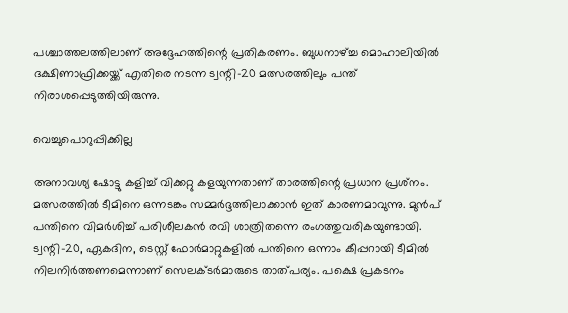പശ്ചാത്തലത്തിലാണ് അദ്ദേഹത്തിന്റെ പ്രതികരണം. ബുധനാഴ്ച്ച മൊഹാലിയില്‍ ദക്ഷിണാഫ്രിക്കയ്ക്ക് എതിരെ നടന്ന ട്വന്റി-20 മത്സരത്തിലും പന്ത് നിരാശപ്പെടുത്തിയിരുന്നു.

വെച്ചുപൊറുപ്പിക്കില്ല

അനാവശ്യ ഷോട്ടു കളിച്ച് വിക്കറ്റു കളയുന്നതാണ് താരത്തിന്റെ പ്രധാന പ്രശ്‌നം. മത്സരത്തില്‍ ടീമിനെ ഒന്നടങ്കം സമ്മര്‍ദ്ദത്തിലാക്കാന്‍ ഇത് കാരണമാവുന്നു. മുന്‍പ് പന്തിനെ വിമര്‍ശിച്ച് പരിശീലകന്‍ രവി ശാത്രിതന്നെ രംഗത്തുവരികയുണ്ടായി. ട്വന്റി-20, ഏകദിന, ടെസ്റ്റ് ഫോര്‍മാറ്റുകളില്‍ പന്തിനെ ഒന്നാം കീപ്പറായി ടീമില്‍ നിലനിര്‍ത്തണമെന്നാണ് സെലക്ടര്‍മാരുടെ താത്പര്യം. പക്ഷെ പ്രകടനം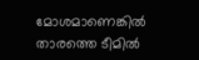മോശമാണെങ്കില്‍ താരത്തെ ടീമില്‍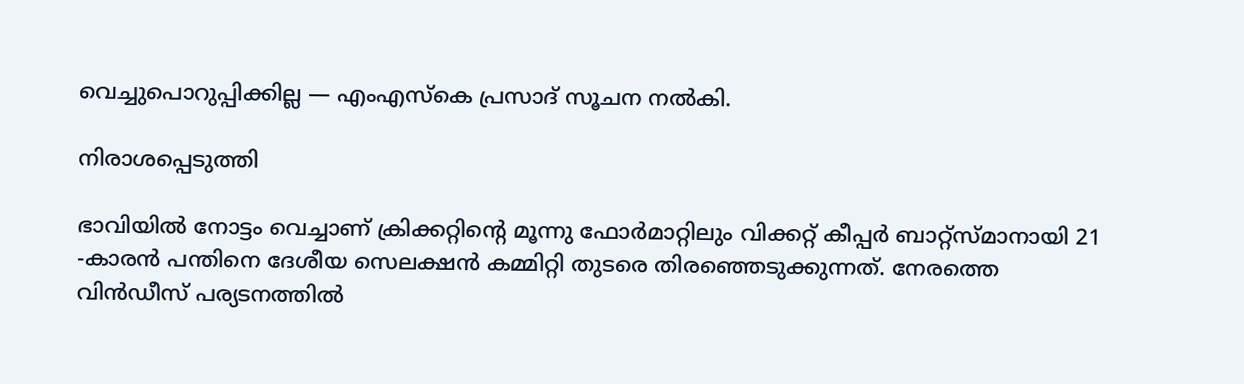വെച്ചുപൊറുപ്പിക്കില്ല — എംഎസ്‌കെ പ്രസാദ് സൂചന നല്‍കി.

നിരാശപ്പെടുത്തി

ഭാവിയില്‍ നോട്ടം വെച്ചാണ് ക്രിക്കറ്റിന്റെ മൂന്നു ഫോര്‍മാറ്റിലും വിക്കറ്റ് കീപ്പര്‍ ബാറ്റ്‌സ്മാനായി 21 -കാരന്‍ പന്തിനെ ദേശീയ സെലക്ഷന്‍ കമ്മിറ്റി തുടരെ തിരഞ്ഞെടുക്കുന്നത്. നേരത്തെ വിന്‍ഡീസ് പര്യടനത്തില്‍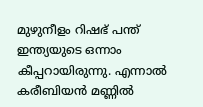മുഴുനീളം റിഷഭ് പന്ത് ഇന്ത്യയുടെ ഒന്നാം കീപ്പറായിരുന്നു. എന്നാല്‍ കരീബിയന്‍ മണ്ണില്‍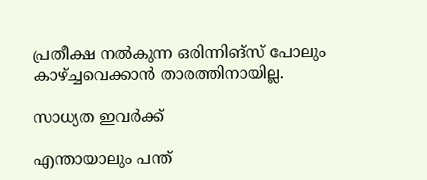പ്രതീക്ഷ നല്‍കുന്ന ഒരിന്നിങ്‌സ് പോലും കാഴ്ച്ചവെക്കാന്‍ താരത്തിനായില്ല.

സാധ്യത ഇവർക്ക്

എന്തായാലും പന്ത്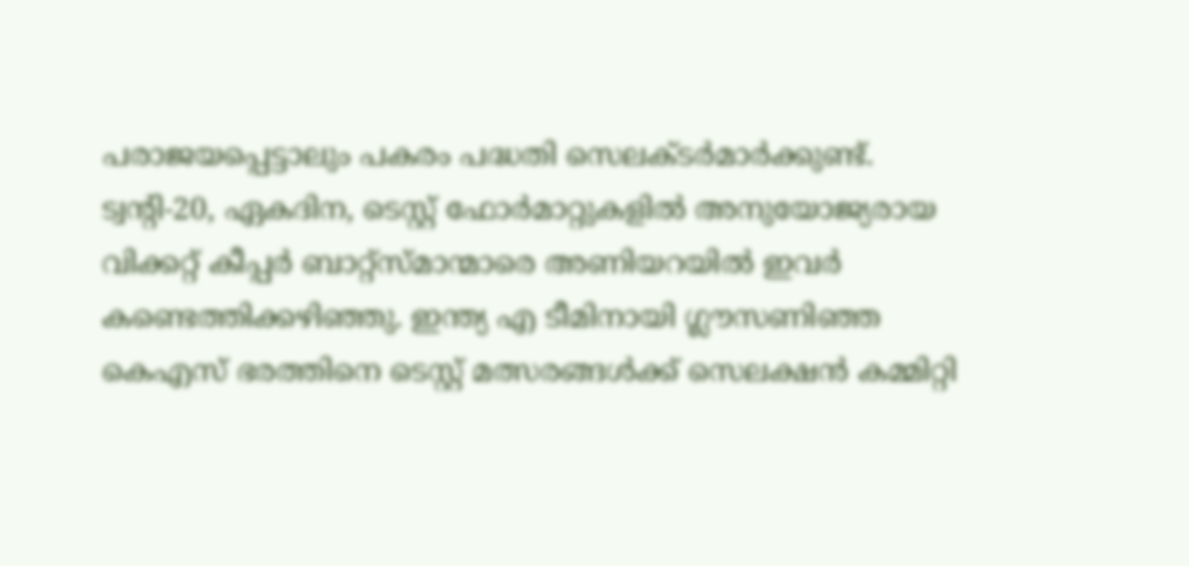പരാജയപ്പെട്ടാലും പകരം പദ്ധതി സെലക്ടര്‍മാര്‍ക്കുണ്ട്. ട്വന്റി-20, ഏകദിന, ടെസ്റ്റ് ഫോര്‍മാറ്റുകളില്‍ അനുയോജ്യരായ വിക്കറ്റ് കീപ്പര്‍ ബാറ്റ്‌സ്മാന്മാരെ അണിയറയില്‍ ഇവര്‍ കണ്ടെത്തിക്കഴിഞ്ഞു. ഇന്ത്യ എ ടീമിനായി ഗ്ലൗസണിഞ്ഞ കെഎസ് ഭരത്തിനെ ടെസ്റ്റ് മത്സരങ്ങള്‍ക്ക് സെലക്ഷന്‍ കമ്മിറ്റി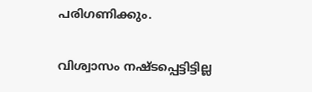പരിഗണിക്കും.

വിശ്വാസം നഷ്ടപ്പെട്ടിട്ടില്ല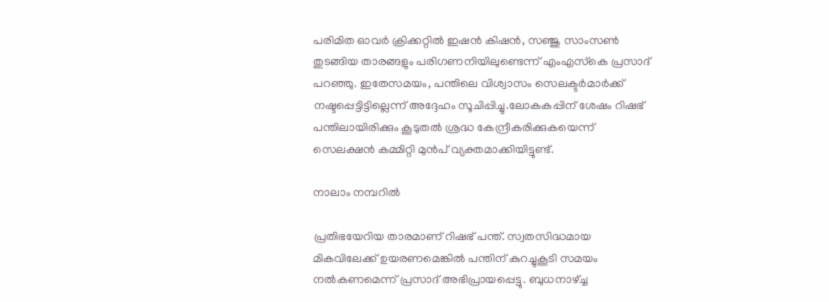പരിമിത ഓവര്‍ ക്രിക്കറ്റില്‍ ഇഷന്‍ കിഷന്‍, സഞ്ജു സാംസണ്‍ തുടങ്ങിയ താരങ്ങളും പരിഗണനിയിലുണ്ടെന്ന് എംഎസ്‌കെ പ്രസാദ് പറഞ്ഞു. ഇതേസമയം, പന്തിലെ വിശ്വാസം സെലക്ടര്‍മാര്‍ക്ക് നഷ്ടപ്പെട്ടിട്ടില്ലെന്ന് അദ്ദേഹം സൂചിപ്പിച്ചു.ലോകകപ്പിന് ശേഷം റിഷഭ് പന്തിലായിരിക്കും കൂടുതല്‍ ശ്രദ്ധ കേന്ദ്രീകരിക്കുകയെന്ന് സെലക്ഷന്‍ കമ്മിറ്റി മുന്‍പ് വ്യക്തമാക്കിയിട്ടുണ്ട്.

നാലാം നമ്പറിൽ

പ്രതിഭയേറിയ താരമാണ് റിഷഭ് പന്ത്. സ്വതസിദ്ധമായ മികവിലേക്ക് ഉയരണമെങ്കില്‍ പന്തിന് കുറച്ചുകൂടി സമയം നല്‍കണമെന്ന് പ്രസാദ് അഭിപ്രായപ്പെട്ടു. ബുധനാഴ്ച്ച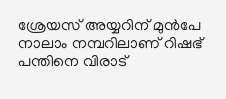ശ്രേയസ് അയ്യറിന് മുന്‍പേ നാലാം നമ്പറിലാണ് റിഷഭ് പന്തിനെ വിരാട്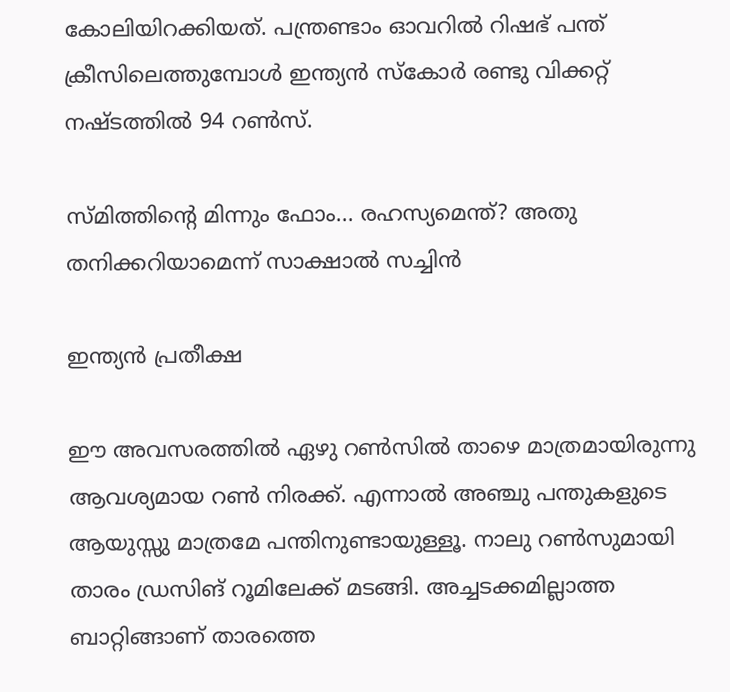കോലിയിറക്കിയത്. പന്ത്രണ്ടാം ഓവറില്‍ റിഷഭ് പന്ത് ക്രീസിലെത്തുമ്പോള്‍ ഇന്ത്യന്‍ സ്‌കോര്‍ രണ്ടു വിക്കറ്റ് നഷ്ടത്തില്‍ 94 റണ്‍സ്.

സ്മിത്തിന്റെ മിന്നും ഫോം... രഹസ്യമെന്ത്? അതു തനിക്കറിയാമെന്ന് സാക്ഷാല്‍ സച്ചിന്‍

ഇന്ത്യൻ പ്രതീക്ഷ

ഈ അവസരത്തില്‍ ഏഴു റണ്‍സില്‍ താഴെ മാത്രമായിരുന്നു ആവശ്യമായ റണ്‍ നിരക്ക്. എന്നാല്‍ അഞ്ചു പന്തുകളുടെ ആയുസ്സു മാത്രമേ പന്തിനുണ്ടായുള്ളൂ. നാലു റണ്‍സുമായി താരം ഡ്രസിങ് റൂമിലേക്ക് മടങ്ങി. അച്ചടക്കമില്ലാത്ത ബാറ്റിങ്ങാണ് താരത്തെ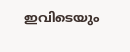ഇവിടെയും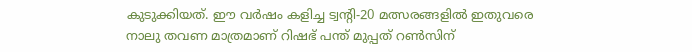കുടുക്കിയത്. ഈ വര്‍ഷം കളിച്ച ട്വന്റി-20 മത്സരങ്ങളില്‍ ഇതുവരെ നാലു തവണ മാത്രമാണ് റിഷഭ് പന്ത് മുപ്പത് റണ്‍സിന്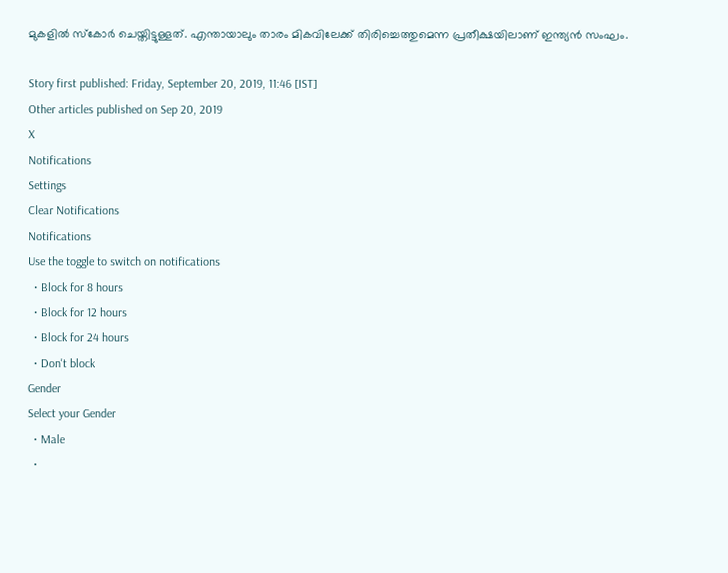മുകളില്‍ സ്‌കോര്‍ ചെയ്തിട്ടുള്ളത്. എന്തായാലും താരം മികവിലേക്ക് തിരിച്ചെത്തുമെന്ന പ്രതീക്ഷയിലാണ് ഇന്ത്യന്‍ സംഘം.

Story first published: Friday, September 20, 2019, 11:46 [IST]
Other articles published on Sep 20, 2019
X
Notifications
Settings
Clear Notifications
Notifications
Use the toggle to switch on notifications
  • Block for 8 hours
  • Block for 12 hours
  • Block for 24 hours
  • Don't block
Gender
Select your Gender
  • Male
  •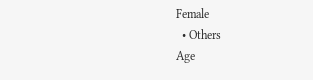Female
  • Others
Age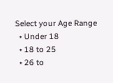Select your Age Range
  • Under 18
  • 18 to 25
  • 26 to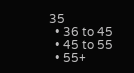35
  • 36 to 45
  • 45 to 55
  • 55+